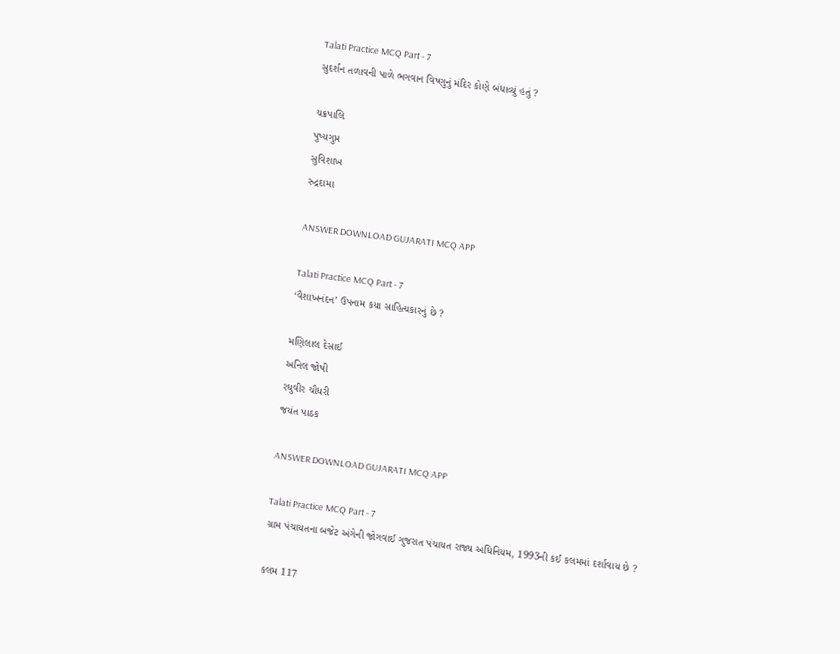Talati Practice MCQ Part - 7
સુદર્શન તળાવની પાળે ભગવાન વિષ્ણુનું મંદિર કોણે બંધાવ્યું હતું ?

ચક્રપાલિ
પુષ્યગુપ્ત
સુવિશાખ
રુદ્રદામા

ANSWER DOWNLOAD GUJARATI MCQ APP

Talati Practice MCQ Part - 7
‘વૈશાખનંદન’ ઉપનામ કયા સાહિત્યકારનું છે ?

મણિલાલ દેસાઈ
અનિલ જોષી
રઘુવીર ચૌધરી
જયંત પાઠક

ANSWER DOWNLOAD GUJARATI MCQ APP

Talati Practice MCQ Part - 7
ગ્રામ પંચાયતના બજેટ અંગેની જોગવાઈ ગુજરાત પંચાયત રાજ્ય અધિનિયમ, 1993ની કઈ કલમમાં દર્શાવાય છે ?

કલમ 117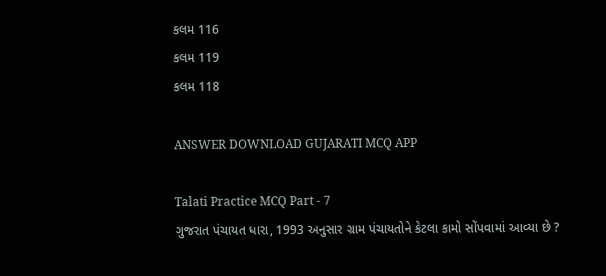કલમ 116
કલમ 119
કલમ 118

ANSWER DOWNLOAD GUJARATI MCQ APP

Talati Practice MCQ Part - 7
ગુજરાત પંચાયત ધારા, 1993 અનુસાર ગ્રામ પંચાયતોને કેટલા કામો સોંપવામાં આવ્યા છે ?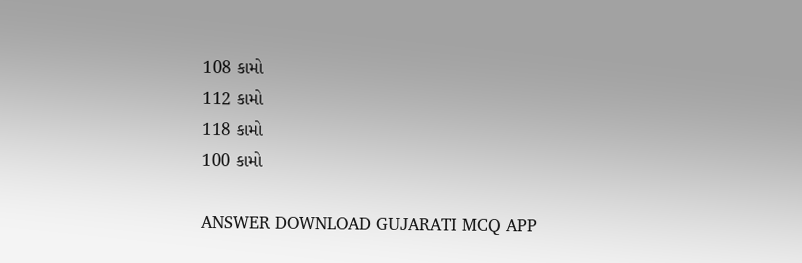108 કામો
112 કામો
118 કામો
100 કામો

ANSWER DOWNLOAD GUJARATI MCQ APP